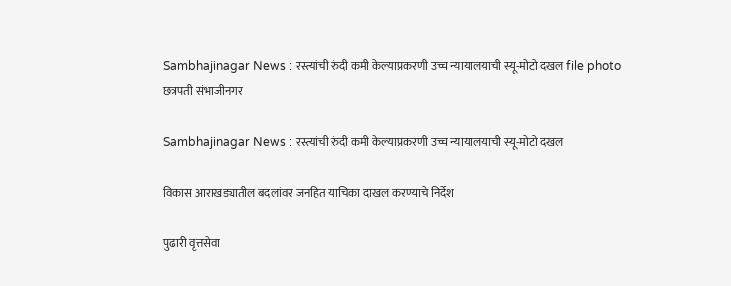Sambhajinagar News : रस्त्यांची रुंदी कमी केल्याप्रकरणी उच्च न्यायालयाची स्यू-मोटो दखल file photo
छत्रपती संभाजीनगर

Sambhajinagar News : रस्त्यांची रुंदी कमी केल्याप्रकरणी उच्च न्यायालयाची स्यू-मोटो दखल

विकास आराखड्यातील बदलांवर जनहित याचिका दाखल करण्याचे निर्देश

पुढारी वृत्तसेवा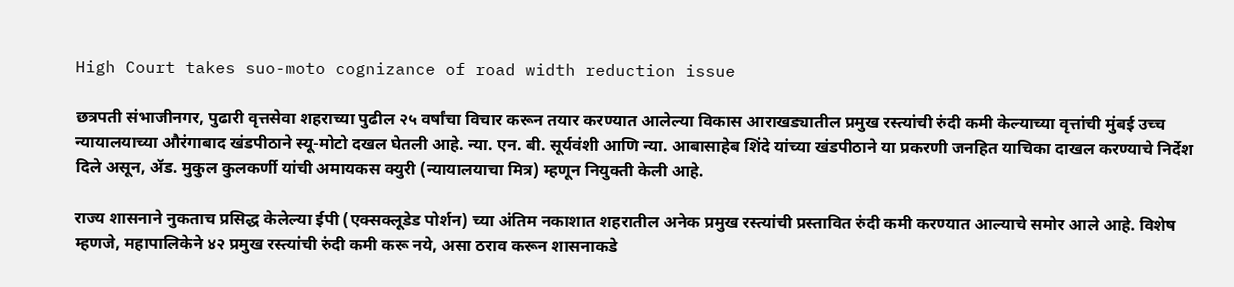High Court takes suo-moto cognizance of road width reduction issue

छत्रपती संभाजीनगर, पुढारी वृत्तसेवा शहराच्या पुढील २५ वर्षांचा विचार करून तयार करण्यात आलेल्या विकास आराखड्यातील प्रमुख रस्त्यांची रुंदी कमी केल्याच्या वृत्तांची मुंबई उच्च न्यायालयाच्या औरंगाबाद खंडपीठाने स्यू-मोटो दखल घेतली आहे. न्या. एन. बी. सूर्यवंशी आणि न्या. आबासाहेब शिंदे यांच्या खंडपीठाने या प्रकरणी जनहित याचिका दाखल करण्याचे निर्देश दिले असून, ॲड. मुकुल कुलकर्णी यांची अमायकस क्युरी (न्यायालयाचा मित्र) म्हणून नियुक्ती केली आहे.

राज्य शासनाने नुकताच प्रसिद्ध केलेल्या ईपी (एक्सक्लूडेड पोर्शन) च्या अंतिम नकाशात शहरातील अनेक प्रमुख रस्त्यांची प्रस्तावित रुंदी कमी करण्यात आल्याचे समोर आले आहे. विशेष म्हणजे, महापालिकेने ४२ प्रमुख रस्त्यांची रुंदी कमी करू नये, असा ठराव करून शासनाकडे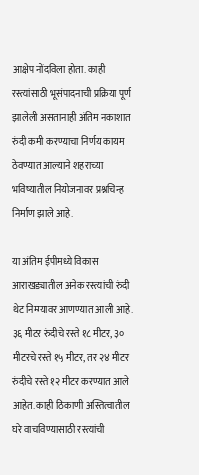आक्षेप नोंदविला होता. काही रस्त्यांसाठी भूसंपादनाची प्रक्रिया पूर्ण झालेली असतानाही अंतिम नकाशात रुंदी कमी करण्याचा निर्णय कायम ठेवण्यात आल्याने शहराच्या भविष्यातील नियोजनावर प्रश्नचिन्ह निर्माण झाले आहे.

या अंतिम ईपीमध्ये विकास आराखड्यातील अनेक रस्त्यांची रुंदी थेट निम्म्यावर आणण्यात आली आहे. ३६ मीटर रुंदीचे रस्ते १८ मीटर, ३० मीटरचे रस्ते १५ मीटर, तर २४ मीटर रुंदीचे रस्ते १२ मीटर करण्यात आले आहेत. काही ठिकाणी अस्तित्वातील घरे वाचविण्यासाठी रस्त्यांची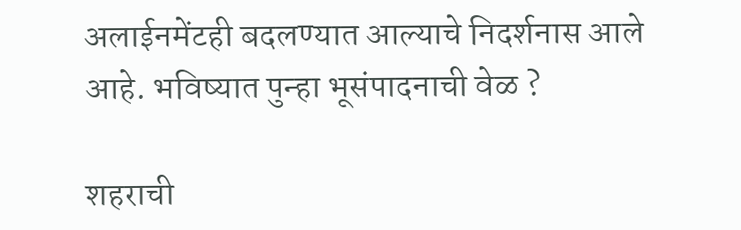अलाईनमेंटही बदलण्यात आल्याचे निदर्शनास आले आहे. भविष्यात पुन्हा भूसंपादनाची वेळ ?

शहराची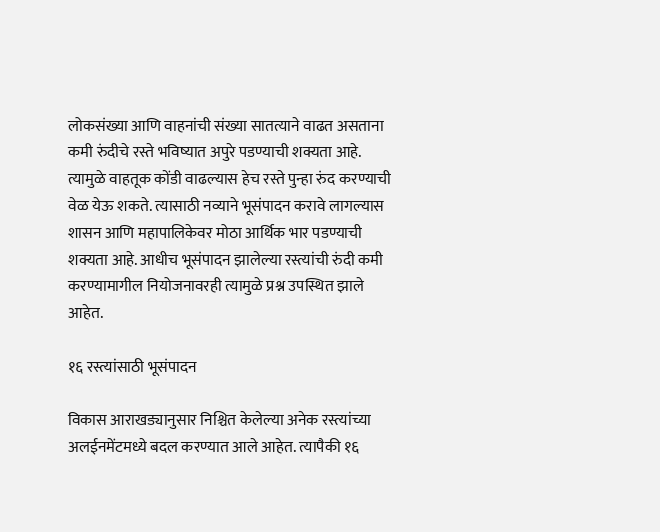लोकसंख्या आणि वाहनांची संख्या सातत्याने वाढत असताना कमी रुंदीचे रस्ते भविष्यात अपुरे पडण्याची शक्यता आहे. त्यामुळे वाहतूक कोंडी वाढल्यास हेच रस्ते पुन्हा रुंद करण्याची वेळ येऊ शकते. त्यासाठी नव्याने भूसंपादन करावे लागल्यास शासन आणि महापालिकेवर मोठा आर्थिक भार पडण्याची शक्यता आहे. आधीच भूसंपादन झालेल्या रस्त्यांची रुंदी कमी करण्यामागील नियोजनावरही त्यामुळे प्रश्न उपस्थित झाले आहेत.

१६ रस्त्यांसाठी भूसंपादन

विकास आराखड्यानुसार निश्चित केलेल्या अनेक रस्त्यांच्या अलईनमेंटमध्ये बदल करण्यात आले आहेत. त्यापैकी १६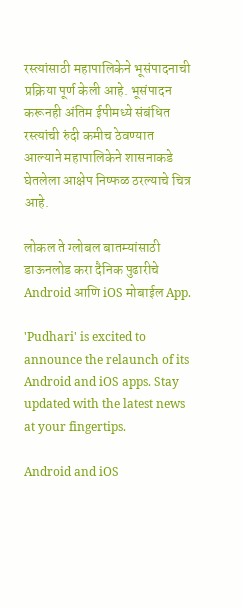रस्त्यांसाठी महापालिकेने भूसंपादनाची प्रक्रिया पूर्ण केली आहे. भूसंपादन करूनही अंतिम ईपीमध्ये संबंधित रस्त्यांची रुंदी कमीच ठेवण्यात आल्याने महापालिकेने शासनाकडे घेतलेला आक्षेप निष्फळ ठरल्याचे चित्र आहे.

लोकल ते ग्लोबल बातम्यांसाठी डाऊनलोड करा दैनिक पुढारीचे Android आणि iOS मोबाईल App.

'Pudhari' is excited to announce the relaunch of its Android and iOS apps. Stay updated with the latest news at your fingertips.

Android and iOS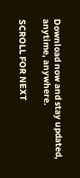Download now and stay updated, anytime, anywhere.

SCROLL FOR NEXT